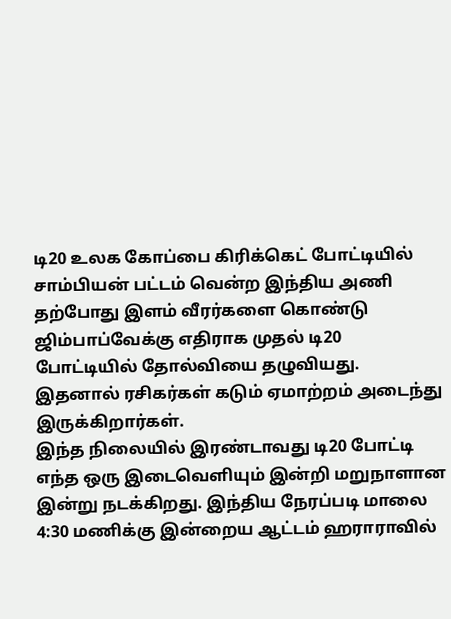டி20 உலக கோப்பை கிரிக்கெட் போட்டியில் சாம்பியன் பட்டம் வென்ற இந்திய அணி தற்போது இளம் வீரர்களை கொண்டு ஜிம்பாப்வேக்கு எதிராக முதல் டி20 போட்டியில் தோல்வியை தழுவியது. இதனால் ரசிகர்கள் கடும் ஏமாற்றம் அடைந்து இருக்கிறார்கள்.
இந்த நிலையில் இரண்டாவது டி20 போட்டி எந்த ஒரு இடைவெளியும் இன்றி மறுநாளான இன்று நடக்கிறது. இந்திய நேரப்படி மாலை 4:30 மணிக்கு இன்றைய ஆட்டம் ஹராராவில்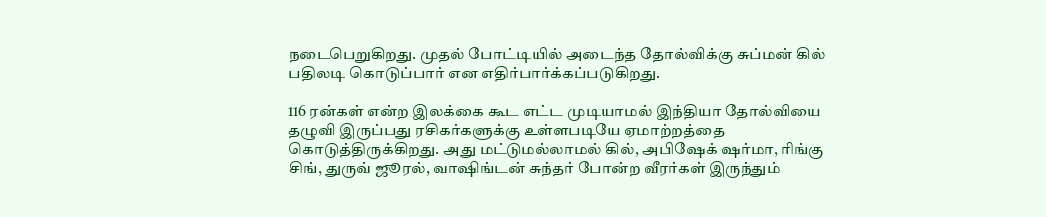நடைபெறுகிறது. முதல் போட்டியில் அடைந்த தோல்விக்கு சுப்மன் கில் பதிலடி கொடுப்பார் என எதிர்பார்க்கப்படுகிறது.

116 ரன்கள் என்ற இலக்கை கூட எட்ட முடியாமல் இந்தியா தோல்வியை தழுவி இருப்பது ரசிகர்களுக்கு உள்ளபடியே ஏமாற்றத்தை கொடுத்திருக்கிறது. அது மட்டுமல்லாமல் கில், அபிஷேக் ஷர்மா, ரிங்கு சிங், துருவ் ஜூரல், வாஷிங்டன் சுந்தர் போன்ற வீரர்கள் இருந்தும்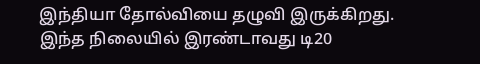இந்தியா தோல்வியை தழுவி இருக்கிறது.
இந்த நிலையில் இரண்டாவது டி20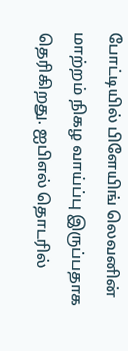போட்டியில் பிளேயிங் லெவனின் மாற்றம் நிகழ வாய்ப்பு இருப்பதாக தெரிகிறது. ஐபிஎல் தொடரில்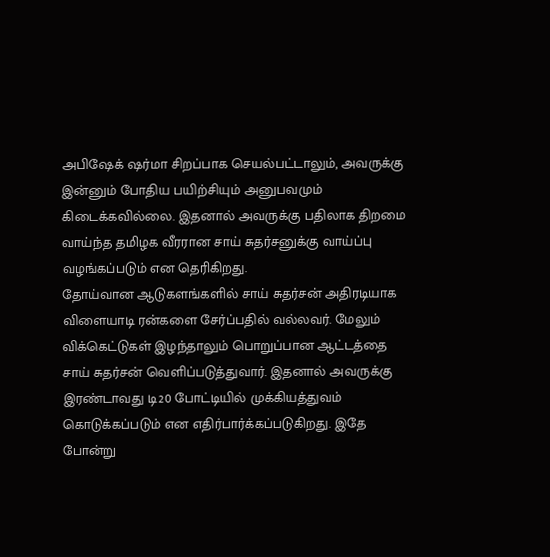அபிஷேக் ஷர்மா சிறப்பாக செயல்பட்டாலும், அவருக்கு இன்னும் போதிய பயிற்சியும் அனுபவமும் கிடைக்கவில்லை. இதனால் அவருக்கு பதிலாக திறமை வாய்ந்த தமிழக வீரரான சாய் சுதர்சனுக்கு வாய்ப்பு வழங்கப்படும் என தெரிகிறது.
தோய்வான ஆடுகளங்களில் சாய் சுதர்சன் அதிரடியாக விளையாடி ரன்களை சேர்ப்பதில் வல்லவர். மேலும் விக்கெட்டுகள் இழந்தாலும் பொறுப்பான ஆட்டத்தை சாய் சுதர்சன் வெளிப்படுத்துவார். இதனால் அவருக்கு இரண்டாவது டி20 போட்டியில் முக்கியத்துவம் கொடுக்கப்படும் என எதிர்பார்க்கப்படுகிறது. இதே போன்று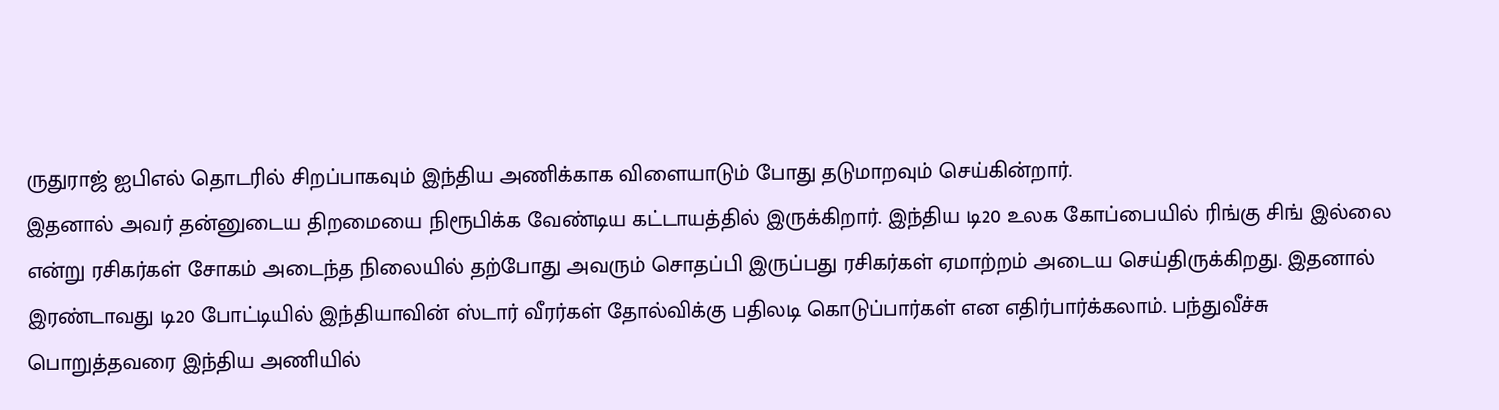ருதுராஜ் ஐபிஎல் தொடரில் சிறப்பாகவும் இந்திய அணிக்காக விளையாடும் போது தடுமாறவும் செய்கின்றார்.
இதனால் அவர் தன்னுடைய திறமையை நிரூபிக்க வேண்டிய கட்டாயத்தில் இருக்கிறார். இந்திய டி20 உலக கோப்பையில் ரிங்கு சிங் இல்லை என்று ரசிகர்கள் சோகம் அடைந்த நிலையில் தற்போது அவரும் சொதப்பி இருப்பது ரசிகர்கள் ஏமாற்றம் அடைய செய்திருக்கிறது. இதனால் இரண்டாவது டி20 போட்டியில் இந்தியாவின் ஸ்டார் வீரர்கள் தோல்விக்கு பதிலடி கொடுப்பார்கள் என எதிர்பார்க்கலாம். பந்துவீச்சு பொறுத்தவரை இந்திய அணியில்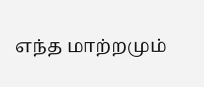எந்த மாற்றமும்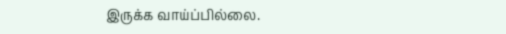இருக்க வாய்ப்பில்லை.